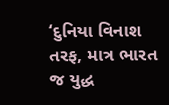‘દુનિયા વિનાશ તરફ, માત્ર ભારત જ યુદ્ધ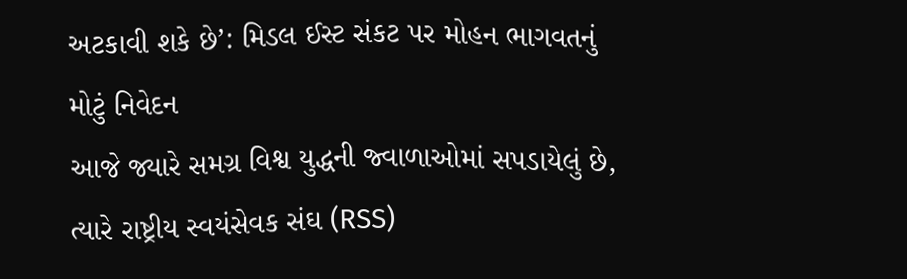અટકાવી શકે છે’: મિડલ ઈસ્ટ સંકટ પર મોહન ભાગવતનું મોટું નિવેદન
આજે જ્યારે સમગ્ર વિશ્વ યુદ્ધની જ્વાળાઓમાં સપડાયેલું છે, ત્યારે રાષ્ટ્રીય સ્વયંસેવક સંઘ (RSS)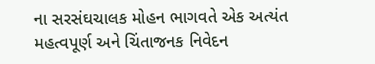ના સરસંઘચાલક મોહન ભાગવતે એક અત્યંત મહત્વપૂર્ણ અને ચિંતાજનક નિવેદન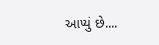આપ્યું છે....